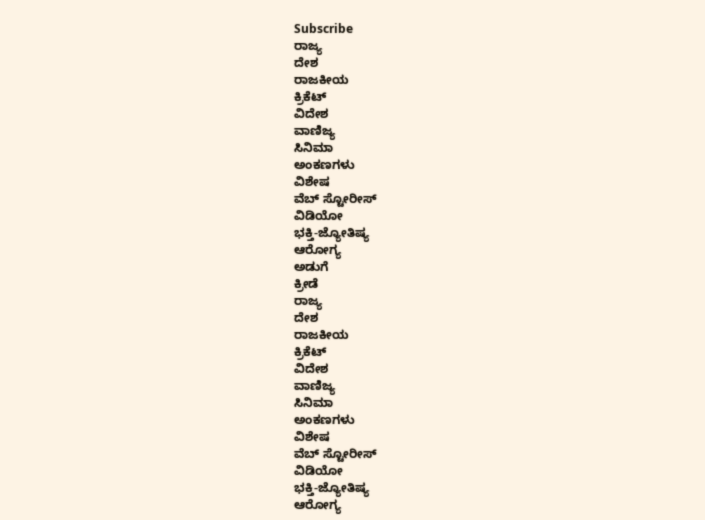Subscribe
ರಾಜ್ಯ
ದೇಶ
ರಾಜಕೀಯ
ಕ್ರಿಕೆಟ್
ವಿದೇಶ
ವಾಣಿಜ್ಯ
ಸಿನಿಮಾ
ಅಂಕಣಗಳು
ವಿಶೇಷ
ವೆಬ್ ಸ್ಟೋರೀಸ್
ವಿಡಿಯೋ
ಭಕ್ತಿ-ಜ್ಯೋತಿಷ್ಯ
ಆರೋಗ್ಯ
ಅಡುಗೆ
ಕ್ರೀಡೆ
ರಾಜ್ಯ
ದೇಶ
ರಾಜಕೀಯ
ಕ್ರಿಕೆಟ್
ವಿದೇಶ
ವಾಣಿಜ್ಯ
ಸಿನಿಮಾ
ಅಂಕಣಗಳು
ವಿಶೇಷ
ವೆಬ್ ಸ್ಟೋರೀಸ್
ವಿಡಿಯೋ
ಭಕ್ತಿ-ಜ್ಯೋತಿಷ್ಯ
ಆರೋಗ್ಯ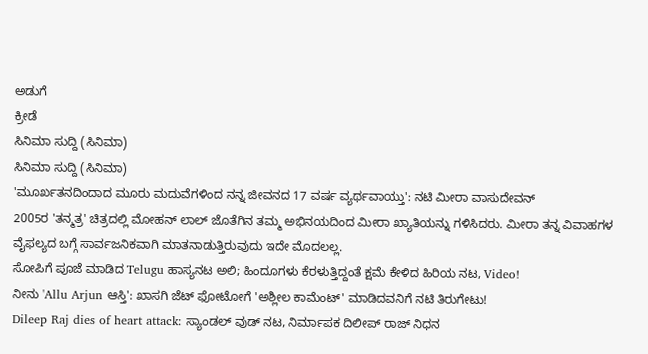ಅಡುಗೆ
ಕ್ರೀಡೆ
ಸಿನಿಮಾ ಸುದ್ದಿ (ಸಿನಿಮಾ)
ಸಿನಿಮಾ ಸುದ್ದಿ (ಸಿನಿಮಾ)
'ಮೂರ್ಖತನದಿಂದಾದ ಮೂರು ಮದುವೆಗಳಿಂದ ನನ್ನ ಜೀವನದ 17 ವರ್ಷ ವ್ಯರ್ಥವಾಯ್ತು': ನಟಿ ಮೀರಾ ವಾಸುದೇವನ್
2005ರ 'ತನ್ಮತ್ರ' ಚಿತ್ರದಲ್ಲಿ ಮೋಹನ್ ಲಾಲ್ ಜೊತೆಗಿನ ತಮ್ಮ ಅಭಿನಯದಿಂದ ಮೀರಾ ಖ್ಯಾತಿಯನ್ನು ಗಳಿಸಿದರು. ಮೀರಾ ತನ್ನ ವಿವಾಹಗಳ ವೈಫಲ್ಯದ ಬಗ್ಗೆ ಸಾರ್ವಜನಿಕವಾಗಿ ಮಾತನಾಡುತ್ತಿರುವುದು ಇದೇ ಮೊದಲಲ್ಲ.
ಸೋಪಿಗೆ ಪೂಜೆ ಮಾಡಿದ Telugu ಹಾಸ್ಯನಟ ಅಲಿ; ಹಿಂದೂಗಳು ಕೆರಳುತ್ತಿದ್ದಂತೆ ಕ್ಷಮೆ ಕೇಳಿದ ಹಿರಿಯ ನಟ, Video!
ನೀನು 'Allu Arjun ಆಸ್ತಿ': ಖಾಸಗಿ ಜೆಟ್ ಫೋಟೋಗೆ 'ಅಶ್ಲೀಲ ಕಾಮೆಂಟ್' ಮಾಡಿದವನಿಗೆ ನಟಿ ತಿರುಗೇಟು!
Dileep Raj dies of heart attack: ಸ್ಯಾಂಡಲ್ ವುಡ್ ನಟ, ನಿರ್ಮಾಪಕ ದಿಲೀಪ್ ರಾಜ್ ನಿಧನ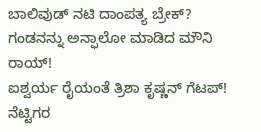ಬಾಲಿವುಡ್ ನಟಿ ದಾಂಪತ್ಯ ಬ್ರೇಕ್? ಗಂಡನನ್ನು ಅನ್ಫಾಲೋ ಮಾಡಿದ ಮೌನಿ ರಾಯ್!
ಐಶ್ವರ್ಯ ರೈಯಂತೆ ತ್ರಿಶಾ ಕೃಷ್ಣನ್ ಗೆಟಪ್! ನೆಟ್ಟಿಗರ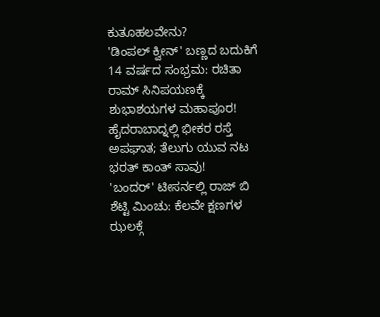ಕುತೂಹಲವೇನು?
'ಡಿಂಪಲ್ ಕ್ವೀನ್' ಬಣ್ಣದ ಬದುಕಿಗೆ 14 ವರ್ಷದ ಸಂಭ್ರಮ: ರಚಿತಾ ರಾಮ್ ಸಿನಿಪಯಣಕ್ಕೆ ಶುಭಾಶಯಗಳ ಮಹಾಪೂರ!
ಹೈದರಾಬಾದ್ನಲ್ಲಿ ಭೀಕರ ರಸ್ತೆ ಅಪಘಾತ; ತೆಲುಗು ಯುವ ನಟ ಭರತ್ ಕಾಂತ್ ಸಾವು!
'ಬಂದರ್' ಟೀಸರ್ನಲ್ಲಿ ರಾಜ್ ಬಿ ಶೆಟ್ಟಿ ಮಿಂಚು: ಕೆಲವೇ ಕ್ಷಣಗಳ ಝಲಕ್ಗೆ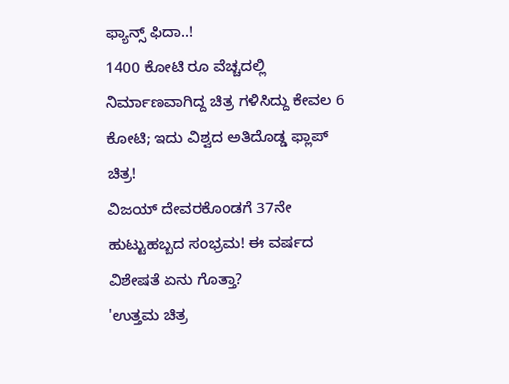ಫ್ಯಾನ್ಸ್ ಫಿದಾ..!
1400 ಕೋಟಿ ರೂ ವೆಚ್ಚದಲ್ಲಿ ನಿರ್ಮಾಣವಾಗಿದ್ದ ಚಿತ್ರ ಗಳಿಸಿದ್ದು ಕೇವಲ 6 ಕೋಟಿ; ಇದು ವಿಶ್ವದ ಅತಿದೊಡ್ಡ ಫ್ಲಾಪ್ ಚಿತ್ರ!
ವಿಜಯ್ ದೇವರಕೊಂಡಗೆ 37ನೇ ಹುಟ್ಟುಹಬ್ಬದ ಸಂಭ್ರಮ! ಈ ವರ್ಷದ ವಿಶೇಷತೆ ಏನು ಗೊತ್ತಾ?
'ಉತ್ತಮ ಚಿತ್ರ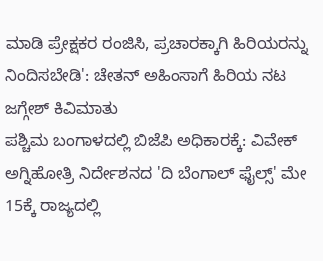ಮಾಡಿ ಪ್ರೇಕ್ಷಕರ ರಂಜಿಸಿ, ಪ್ರಚಾರಕ್ಕಾಗಿ ಹಿರಿಯರನ್ನು ನಿಂದಿಸಬೇಡಿ': ಚೇತನ್ ಅಹಿಂಸಾಗೆ ಹಿರಿಯ ನಟ ಜಗ್ಗೇಶ್ ಕಿವಿಮಾತು
ಪಶ್ಚಿಮ ಬಂಗಾಳದಲ್ಲಿ ಬಿಜೆಪಿ ಅಧಿಕಾರಕ್ಕೆ: ವಿವೇಕ್ ಅಗ್ನಿಹೋತ್ರಿ ನಿರ್ದೇಶನದ 'ದಿ ಬೆಂಗಾಲ್ ಫೈಲ್ಸ್' ಮೇ 15ಕ್ಕೆ ರಾಜ್ಯದಲ್ಲಿ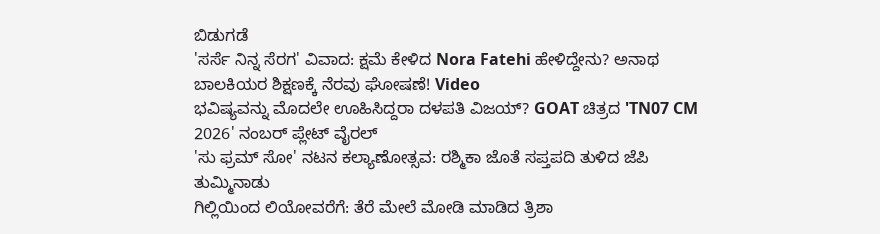ಬಿಡುಗಡೆ
'ಸರ್ಸೆ ನಿನ್ನ ಸೆರಗ' ವಿವಾದ: ಕ್ಷಮೆ ಕೇಳಿದ Nora Fatehi ಹೇಳಿದ್ದೇನು? ಅನಾಥ ಬಾಲಕಿಯರ ಶಿಕ್ಷಣಕ್ಕೆ ನೆರವು ಘೋಷಣೆ! Video
ಭವಿಷ್ಯವನ್ನು ಮೊದಲೇ ಊಹಿಸಿದ್ದರಾ ದಳಪತಿ ವಿಜಯ್? GOAT ಚಿತ್ರದ 'TN07 CM 2026' ನಂಬರ್ ಪ್ಲೇಟ್ ವೈರಲ್
'ಸು ಫ್ರಮ್ ಸೋ' ನಟನ ಕಲ್ಯಾಣೋತ್ಸವ: ರಶ್ಮಿಕಾ ಜೊತೆ ಸಪ್ತಪದಿ ತುಳಿದ ಜೆಪಿ ತುಮ್ಮಿನಾಡು
ಗಿಲ್ಲಿಯಿಂದ ಲಿಯೋವರೆಗೆ: ತೆರೆ ಮೇಲೆ ಮೋಡಿ ಮಾಡಿದ ತ್ರಿಶಾ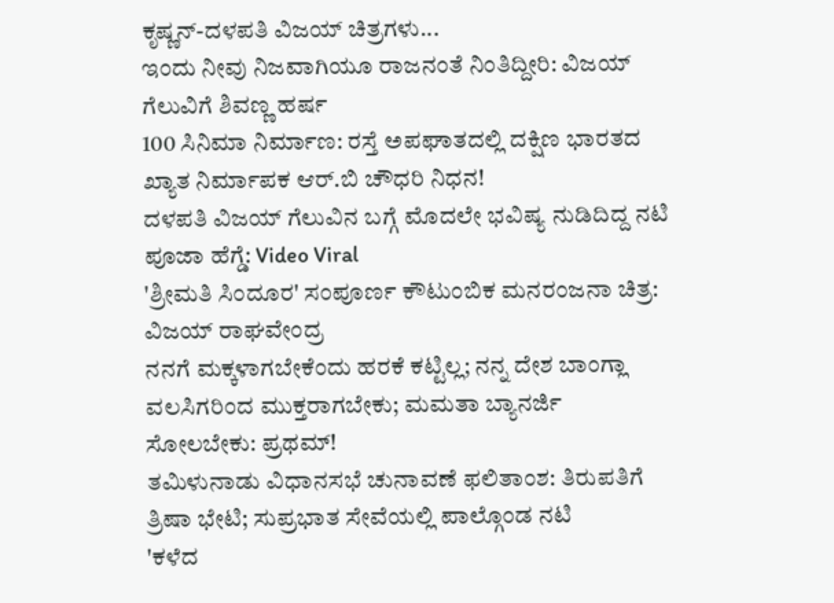ಕೃಷ್ಣನ್-ದಳಪತಿ ವಿಜಯ್ ಚಿತ್ರಗಳು...
ಇಂದು ನೀವು ನಿಜವಾಗಿಯೂ ರಾಜನಂತೆ ನಿಂತಿದ್ದೀರಿ: ವಿಜಯ್ ಗೆಲುವಿಗೆ ಶಿವಣ್ಣ ಹರ್ಷ
100 ಸಿನಿಮಾ ನಿರ್ಮಾಣ: ರಸ್ತೆ ಅಪಘಾತದಲ್ಲಿ ದಕ್ಷಿಣ ಭಾರತದ ಖ್ಯಾತ ನಿರ್ಮಾಪಕ ಆರ್.ಬಿ ಚೌಧರಿ ನಿಧನ!
ದಳಪತಿ ವಿಜಯ್ ಗೆಲುವಿನ ಬಗ್ಗೆ ಮೊದಲೇ ಭವಿಷ್ಯ ನುಡಿದಿದ್ದ ನಟಿ ಪೂಜಾ ಹೆಗ್ಡೆ: Video Viral
'ಶ್ರೀಮತಿ ಸಿಂದೂರ' ಸಂಪೂರ್ಣ ಕೌಟುಂಬಿಕ ಮನರಂಜನಾ ಚಿತ್ರ: ವಿಜಯ್ ರಾಘವೇಂದ್ರ
ನನಗೆ ಮಕ್ಕಳಾಗಬೇಕೆಂದು ಹರಕೆ ಕಟ್ಟಿಲ್ಲ; ನನ್ನ ದೇಶ ಬಾಂಗ್ಲಾ ವಲಸಿಗರಿಂದ ಮುಕ್ತರಾಗಬೇಕು; ಮಮತಾ ಬ್ಯಾನರ್ಜಿ ಸೋಲಬೇಕು: ಪ್ರಥಮ್!
ತಮಿಳುನಾಡು ವಿಧಾನಸಭೆ ಚುನಾವಣೆ ಫಲಿತಾಂಶ: ತಿರುಪತಿಗೆ ತ್ರಿಷಾ ಭೇಟಿ; ಸುಪ್ರಭಾತ ಸೇವೆಯಲ್ಲಿ ಪಾಲ್ಗೊಂಡ ನಟಿ
'ಕಳೆದ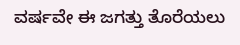ವರ್ಷವೇ ಈ ಜಗತ್ತು ತೊರೆಯಲು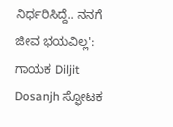ನಿರ್ಧರಿಸಿದ್ದೆ.. ನನಗೆ ಜೀವ ಭಯವಿಲ್ಲ': ಗಾಯಕ Diljit Dosanjh ಸ್ಫೋಟಕ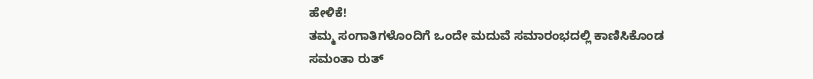ಹೇಳಿಕೆ!
ತಮ್ಮ ಸಂಗಾತಿಗಳೊಂದಿಗೆ ಒಂದೇ ಮದುವೆ ಸಮಾರಂಭದಲ್ಲಿ ಕಾಣಿಸಿಕೊಂಡ ಸಮಂತಾ ರುತ್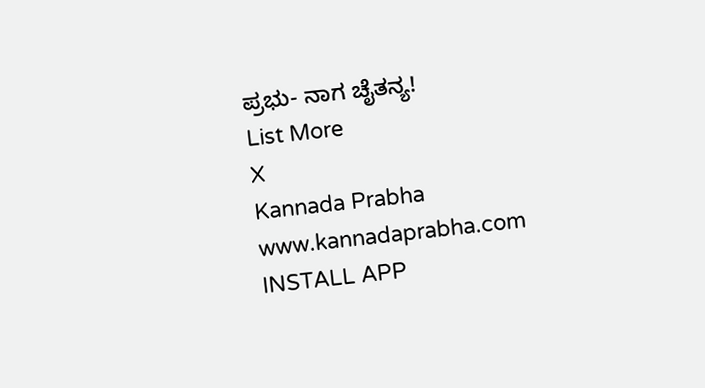ಪ್ರಭು- ನಾಗ ಚೈತನ್ಯ!
List More
X
Kannada Prabha
www.kannadaprabha.com
INSTALL APP